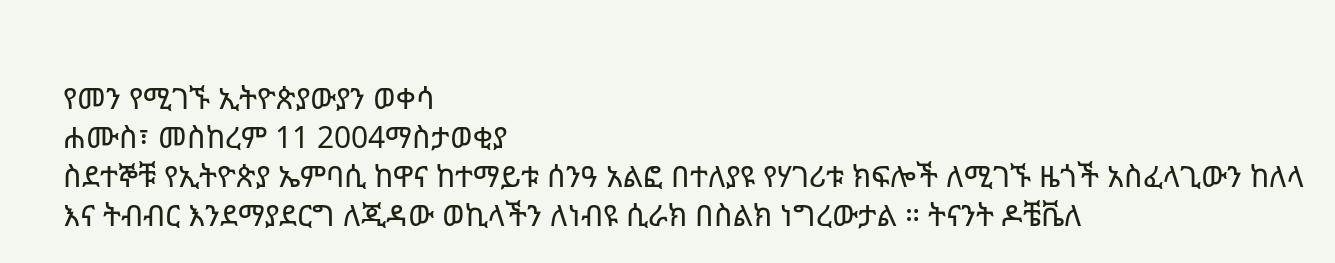የመን የሚገኙ ኢትዮጵያውያን ወቀሳ
ሐሙስ፣ መስከረም 11 2004ማስታወቂያ
ስደተኞቹ የኢትዮጵያ ኤምባሲ ከዋና ከተማይቱ ሰንዓ አልፎ በተለያዩ የሃገሪቱ ክፍሎች ለሚገኙ ዜጎች አስፈላጊውን ከለላ እና ትብብር እንደማያደርግ ለጂዳው ወኪላችን ለነብዩ ሲራክ በስልክ ነግረውታል ። ትናንት ዶቼቬለ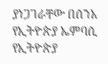ያነጋገራቸው በሰንአ የኢትዮጵያ ኤምባሲ የኢትዮጵያ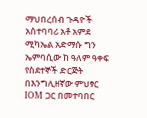ማህበረሰብ ጉዳዮች አስተባባሪ አቶ አምደ ሚካኤል አድማሱ ግን ኤምባሲው ከ ዓለም ዓቀፍ የስደተኞች ድርጅት በእንግሊዘኛው ምህፃር IOM ጋር በመተባበር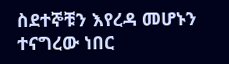ስደተኞቹን እየረዳ መሆኑን ተናግረው ነበር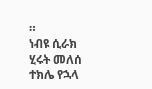።
ነብዩ ሲራክ
ሂሩት መለሰ
ተክሌ የኋላ